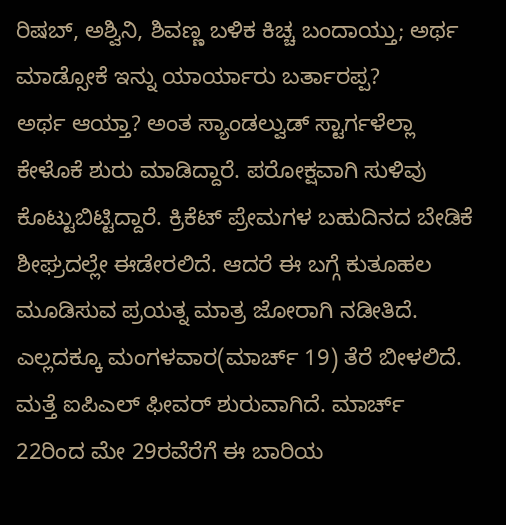ರಿಷಬ್, ಅಶ್ವಿನಿ, ಶಿವಣ್ಣ ಬಳಿಕ ಕಿಚ್ಚ ಬಂದಾಯ್ತು; ಅರ್ಥ ಮಾಡ್ಸೋಕೆ ಇನ್ನು ಯಾರ್ಯಾರು ಬರ್ತಾರಪ್ಪ?
ಅರ್ಥ ಆಯ್ತಾ? ಅಂತ ಸ್ಯಾಂಡಲ್ವುಡ್ ಸ್ಟಾರ್ಗಳೆಲ್ಲಾ ಕೇಳೊಕೆ ಶುರು ಮಾಡಿದ್ದಾರೆ. ಪರೋಕ್ಷವಾಗಿ ಸುಳಿವು ಕೊಟ್ಟುಬಿಟ್ಟಿದ್ದಾರೆ. ಕ್ರಿಕೆಟ್ ಪ್ರೇಮಗಳ ಬಹುದಿನದ ಬೇಡಿಕೆ ಶೀಘ್ರದಲ್ಲೇ ಈಡೇರಲಿದೆ. ಆದರೆ ಈ ಬಗ್ಗೆ ಕುತೂಹಲ ಮೂಡಿಸುವ ಪ್ರಯತ್ನ ಮಾತ್ರ ಜೋರಾಗಿ ನಡೀತಿದೆ. ಎಲ್ಲದಕ್ಕೂ ಮಂಗಳವಾರ(ಮಾರ್ಚ್ 19) ತೆರೆ ಬೀಳಲಿದೆ.
ಮತ್ತೆ ಐಪಿಎಲ್ ಫೀವರ್ ಶುರುವಾಗಿದೆ. ಮಾರ್ಚ್ 22ರಿಂದ ಮೇ 29ರವೆರೆಗೆ ಈ ಬಾರಿಯ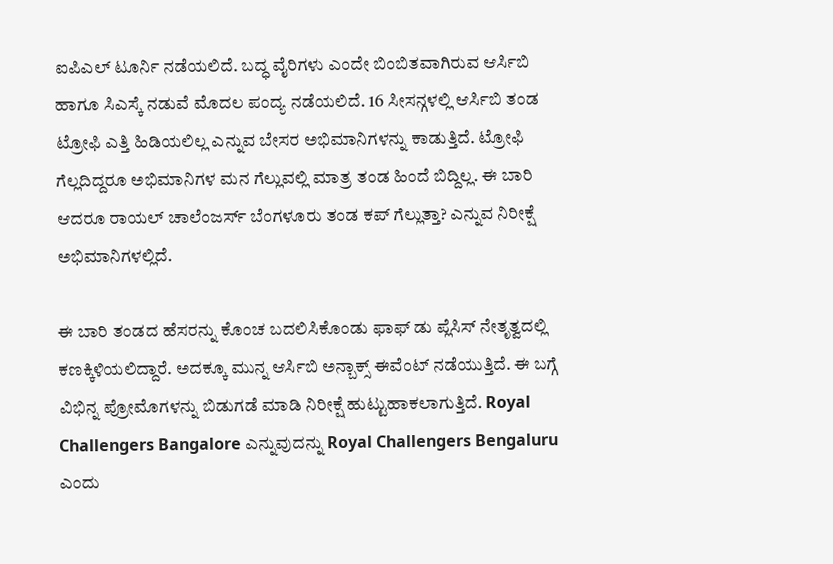ಐಪಿಎಲ್ ಟೂರ್ನಿ ನಡೆಯಲಿದೆ. ಬದ್ಧ ವೈರಿಗಳು ಎಂದೇ ಬಿಂಬಿತವಾಗಿರುವ ಆರ್ಸಿಬಿ ಹಾಗೂ ಸಿಎಸ್ಕೆ ನಡುವೆ ಮೊದಲ ಪಂದ್ಯ ನಡೆಯಲಿದೆ. 16 ಸೀಸನ್ಗಳಲ್ಲಿ ಆರ್ಸಿಬಿ ತಂಡ ಟ್ರೋಫಿ ಎತ್ತಿ ಹಿಡಿಯಲಿಲ್ಲ ಎನ್ನುವ ಬೇಸರ ಅಭಿಮಾನಿಗಳನ್ನು ಕಾಡುತ್ತಿದೆ. ಟ್ರೋಫಿ ಗೆಲ್ಲದಿದ್ದರೂ ಅಭಿಮಾನಿಗಳ ಮನ ಗೆಲ್ಲುವಲ್ಲಿ ಮಾತ್ರ ತಂಡ ಹಿಂದೆ ಬಿದ್ದಿಲ್ಲ. ಈ ಬಾರಿ ಆದರೂ ರಾಯಲ್ ಚಾಲೆಂಜರ್ಸ್ ಬೆಂಗಳೂರು ತಂಡ ಕಪ್ ಗೆಲ್ಲುತ್ತಾ? ಎನ್ನುವ ನಿರೀಕ್ಷೆ ಅಭಿಮಾನಿಗಳಲ್ಲಿದೆ.

ಈ ಬಾರಿ ತಂಡದ ಹೆಸರನ್ನು ಕೊಂಚ ಬದಲಿಸಿಕೊಂಡು ಫಾಫ್ ಡು ಪ್ಲೆಸಿಸ್ ನೇತೃತ್ವದಲ್ಲಿ ಕಣಕ್ಕಿಳಿಯಲಿದ್ದಾರೆ. ಅದಕ್ಕೂ ಮುನ್ನ ಆರ್ಸಿಬಿ ಅನ್ಬಾಕ್ಸ್ ಈವೆಂಟ್ ನಡೆಯುತ್ತಿದೆ. ಈ ಬಗ್ಗೆ ವಿಭಿನ್ನ ಪ್ರೋಮೊಗಳನ್ನು ಬಿಡುಗಡೆ ಮಾಡಿ ನಿರೀಕ್ಷೆ ಹುಟ್ಟುಹಾಕಲಾಗುತ್ತಿದೆ. Royal Challengers Bangalore ಎನ್ನುವುದನ್ನು Royal Challengers Bengaluru ಎಂದು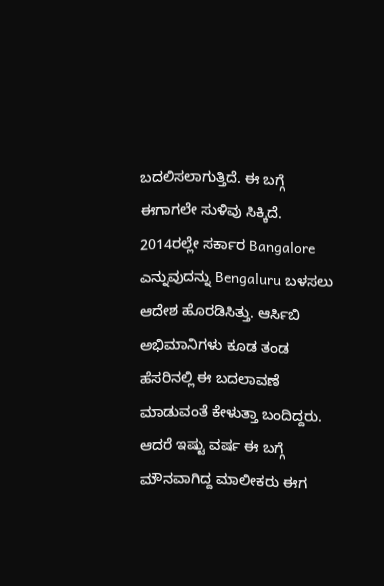ಬದಲಿಸಲಾಗುತ್ತಿದೆ. ಈ ಬಗ್ಗೆ ಈಗಾಗಲೇ ಸುಳಿವು ಸಿಕ್ಕಿದೆ.
2014ರಲ್ಲೇ ಸರ್ಕಾರ Bangalore ಎನ್ನುವುದನ್ನು Bengaluru ಬಳಸಲು ಆದೇಶ ಹೊರಡಿಸಿತ್ತು. ಆರ್ಸಿಬಿ ಅಭಿಮಾನಿಗಳು ಕೂಡ ತಂಡ ಹೆಸರಿನಲ್ಲಿ ಈ ಬದಲಾವಣೆ ಮಾಡುವಂತೆ ಕೇಳುತ್ತಾ ಬಂದಿದ್ದರು. ಆದರೆ ಇಷ್ಟು ವರ್ಷ ಈ ಬಗ್ಗೆ ಮೌನವಾಗಿದ್ದ ಮಾಲೀಕರು ಈಗ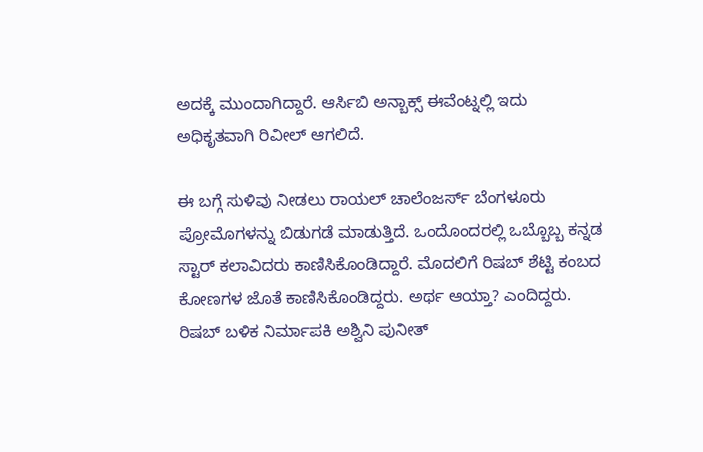ಅದಕ್ಕೆ ಮುಂದಾಗಿದ್ದಾರೆ. ಆರ್ಸಿಬಿ ಅನ್ಬಾಕ್ಸ್ ಈವೆಂಟ್ನಲ್ಲಿ ಇದು ಅಧಿಕೃತವಾಗಿ ರಿವೀಲ್ ಆಗಲಿದೆ.

ಈ ಬಗ್ಗೆ ಸುಳಿವು ನೀಡಲು ರಾಯಲ್ ಚಾಲೆಂಜರ್ಸ್ ಬೆಂಗಳೂರು ಪ್ರೋಮೊಗಳನ್ನು ಬಿಡುಗಡೆ ಮಾಡುತ್ತಿದೆ. ಒಂದೊಂದರಲ್ಲಿ ಒಬ್ಬೊಬ್ಬ ಕನ್ನಡ ಸ್ಟಾರ್ ಕಲಾವಿದರು ಕಾಣಿಸಿಕೊಂಡಿದ್ದಾರೆ. ಮೊದಲಿಗೆ ರಿಷಬ್ ಶೆಟ್ಟಿ ಕಂಬದ ಕೋಣಗಳ ಜೊತೆ ಕಾಣಿಸಿಕೊಂಡಿದ್ದರು. ಅರ್ಥ ಆಯ್ತಾ? ಎಂದಿದ್ದರು.
ರಿಷಬ್ ಬಳಿಕ ನಿರ್ಮಾಪಕಿ ಅಶ್ವಿನಿ ಪುನೀತ್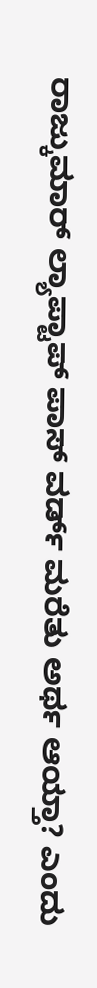ರಾಜ್ಕುಮಾರ್ ಲ್ಯಾಪ್ಟಾಪ್ ಪಾಸ್ ವರ್ಡ್ ಮರೆತು ಅರ್ಥ ಆಯ್ತಾ? ಎಂದು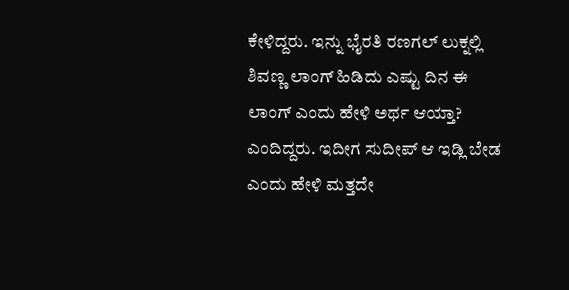ಕೇಳಿದ್ದರು. ಇನ್ನು ಭೈರತಿ ರಣಗಲ್ ಲುಕ್ನಲ್ಲಿ ಶಿವಣ್ಣ ಲಾಂಗ್ ಹಿಡಿದು ಎಷ್ಟು ದಿನ ಈ ಲಾಂಗ್ ಎಂದು ಹೇಳಿ ಅರ್ಥ ಆಯ್ತಾ? ಎಂದಿದ್ದರು. ಇದೀಗ ಸುದೀಪ್ ಆ ಇಡ್ಲಿ ಬೇಡ ಎಂದು ಹೇಳಿ ಮತ್ತದೇ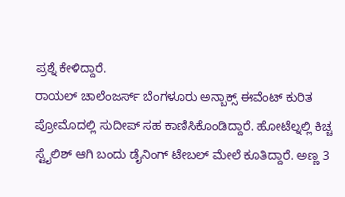ಪ್ರಶ್ನೆ ಕೇಳಿದ್ದಾರೆ.
ರಾಯಲ್ ಚಾಲೆಂಜರ್ಸ್ ಬೆಂಗಳೂರು ಅನ್ಬಾಕ್ಸ್ ಈವೆಂಟ್ ಕುರಿತ ಪ್ರೋಮೊದಲ್ಲಿ ಸುದೀಪ್ ಸಹ ಕಾಣಿಸಿಕೊಂಡಿದ್ದಾರೆ. ಹೋಟೆಲ್ನಲ್ಲಿ ಕಿಚ್ಚ ಸ್ಟೈಲಿಶ್ ಆಗಿ ಬಂದು ಡೈನಿಂಗ್ ಟೇಬಲ್ ಮೇಲೆ ಕೂತಿದ್ದಾರೆ. ಅಣ್ಣ 3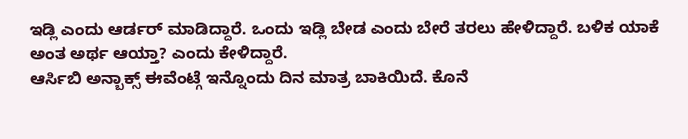ಇಡ್ಲಿ ಎಂದು ಆರ್ಡರ್ ಮಾಡಿದ್ದಾರೆ. ಒಂದು ಇಡ್ಲಿ ಬೇಡ ಎಂದು ಬೇರೆ ತರಲು ಹೇಳಿದ್ದಾರೆ. ಬಳಿಕ ಯಾಕೆ ಅಂತ ಅರ್ಥ ಆಯ್ತಾ? ಎಂದು ಕೇಳಿದ್ದಾರೆ.
ಆರ್ಸಿಬಿ ಅನ್ಬಾಕ್ಸ್ ಈವೆಂಟ್ಗೆ ಇನ್ನೊಂದು ದಿನ ಮಾತ್ರ ಬಾಕಿಯಿದೆ. ಕೊನೆ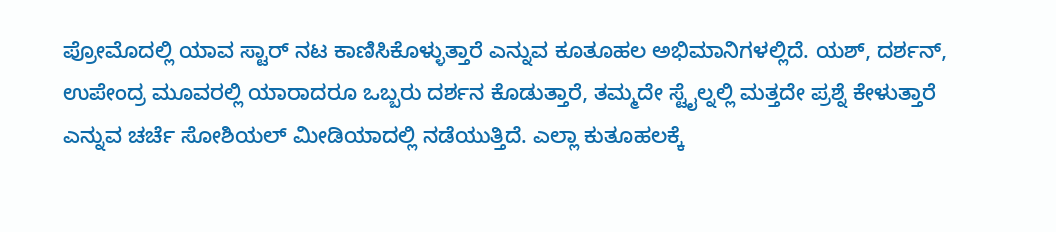ಪ್ರೋಮೊದಲ್ಲಿ ಯಾವ ಸ್ಟಾರ್ ನಟ ಕಾಣಿಸಿಕೊಳ್ಳುತ್ತಾರೆ ಎನ್ನುವ ಕೂತೂಹಲ ಅಭಿಮಾನಿಗಳಲ್ಲಿದೆ. ಯಶ್, ದರ್ಶನ್, ಉಪೇಂದ್ರ ಮೂವರಲ್ಲಿ ಯಾರಾದರೂ ಒಬ್ಬರು ದರ್ಶನ ಕೊಡುತ್ತಾರೆ, ತಮ್ಮದೇ ಸ್ಟೈಲ್ನಲ್ಲಿ ಮತ್ತದೇ ಪ್ರಶ್ನೆ ಕೇಳುತ್ತಾರೆ ಎನ್ನುವ ಚರ್ಚೆ ಸೋಶಿಯಲ್ ಮೀಡಿಯಾದಲ್ಲಿ ನಡೆಯುತ್ತಿದೆ. ಎಲ್ಲಾ ಕುತೂಹಲಕ್ಕೆ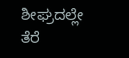ಶೀಘ್ರದಲ್ಲೇ ತೆರೆ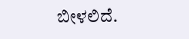ಬೀಳಲಿದೆ.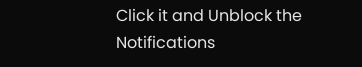Click it and Unblock the Notifications